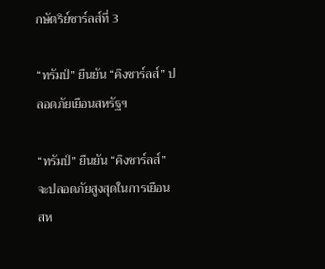กษัตริย์ชาร์ลส์ที่ 3

“ทรัมป์” ยืนยัน “คิงชาร์ลส์” ปลอดภัยเยือนสหรัฐฯ

“ทรัมป์” ยืนยัน “คิงชาร์ลส์” จะปลอดภัยสูงสุดในการเยือนสห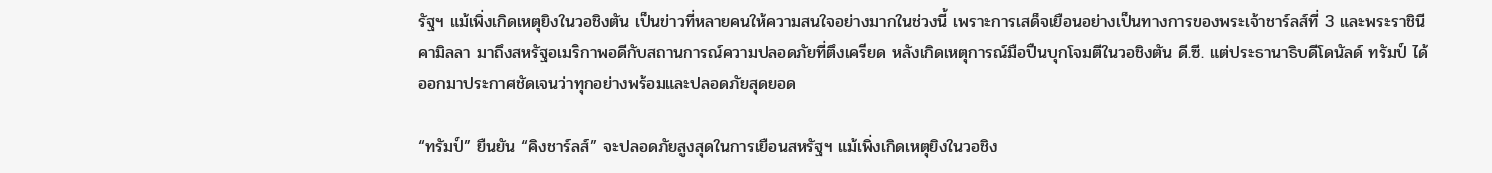รัฐฯ แม้เพิ่งเกิดเหตุยิงในวอชิงตัน เป็นข่าวที่หลายคนให้ความสนใจอย่างมากในช่วงนี้ เพราะการเสด็จเยือนอย่างเป็นทางการของพระเจ้าชาร์ลส์ที่ 3 และพระราชินีคามิลลา มาถึงสหรัฐอเมริกาพอดีกับสถานการณ์ความปลอดภัยที่ตึงเครียด หลังเกิดเหตุการณ์มือปืนบุกโจมตีในวอชิงตัน ดี.ซี. แต่ประธานาธิบดีโดนัลด์ ทรัมป์ ได้ออกมาประกาศชัดเจนว่าทุกอย่างพร้อมและปลอดภัยสุดยอด

“ทรัมป์” ยืนยัน “คิงชาร์ลส์” จะปลอดภัยสูงสุดในการเยือนสหรัฐฯ แม้เพิ่งเกิดเหตุยิงในวอชิง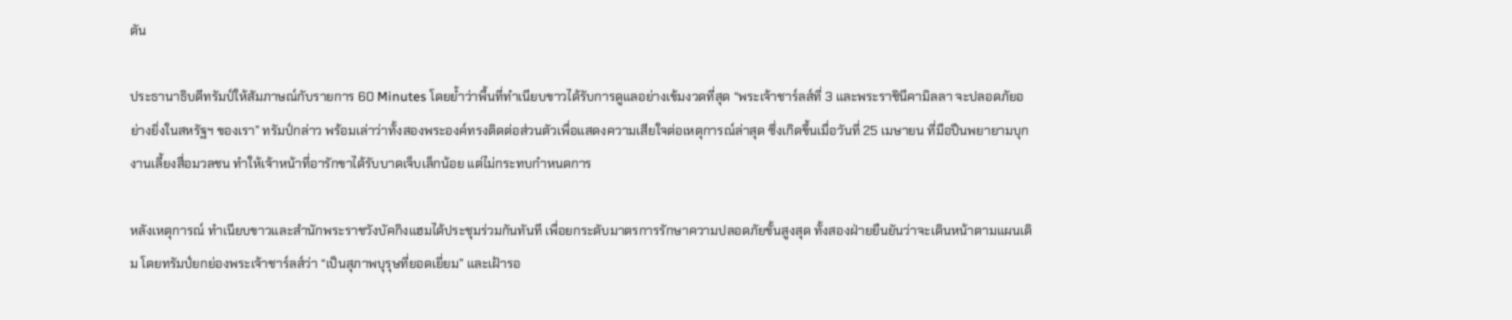ตัน

ประธานาธิบดีทรัมป์ให้สัมภาษณ์กับรายการ 60 Minutes โดยย้ำว่าพื้นที่ทำเนียบขาวได้รับการดูแลอย่างเข้มงวดที่สุด “พระเจ้าชาร์ลส์ที่ 3 และพระราชินีคามิลลา จะปลอดภัยอย่างยิ่งในสหรัฐฯ ของเรา” ทรัมป์กล่าว พร้อมเล่าว่าทั้งสองพระองค์ทรงติดต่อส่วนตัวเพื่อแสดงความเสียใจต่อเหตุการณ์ล่าสุด ซึ่งเกิดขึ้นเมื่อวันที่ 25 เมษายน ที่มือปืนพยายามบุกงานเลี้ยงสื่อมวลชน ทำให้เจ้าหน้าที่อารักขาได้รับบาดเจ็บเล็กน้อย แต่ไม่กระทบกำหนดการ

หลังเหตุการณ์ ทำเนียบขาวและสำนักพระราชวังบัคกิงแฮมได้ประชุมร่วมกันทันที เพื่อยกระดับมาตรการรักษาความปลอดภัยขั้นสูงสุด ทั้งสองฝ่ายยืนยันว่าจะเดินหน้าตามแผนเดิม โดยทรัมป์ยกย่องพระเจ้าชาร์ลส์ว่า “เป็นสุภาพบุรุษที่ยอดเยี่ยม” และเฝ้ารอ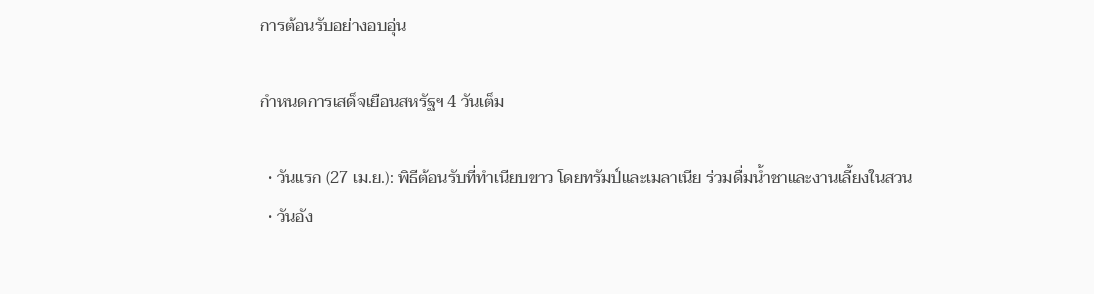การต้อนรับอย่างอบอุ่น

กำหนดการเสด็จเยือนสหรัฐฯ 4 วันเต็ม

  • วันแรก (27 เม.ย.): พิธีต้อนรับที่ทำเนียบขาว โดยทรัมป์และเมลาเนีย ร่วมดื่มน้ำชาและงานเลี้ยงในสวน
  • วันอัง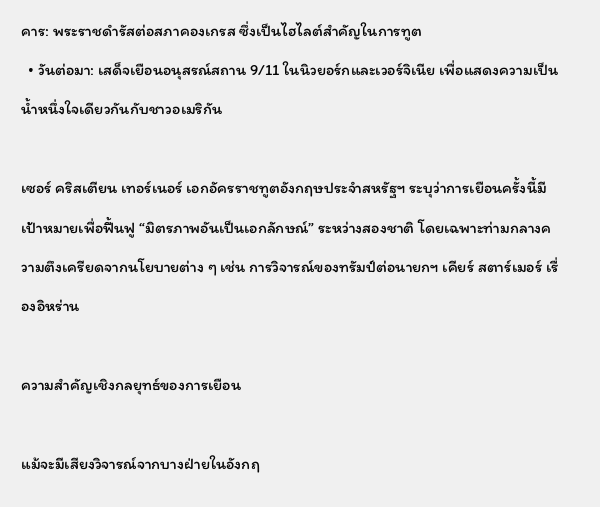คาร: พระราชดำรัสต่อสภาคองเกรส ซึ่งเป็นไฮไลต์สำคัญในการทูต
  • วันต่อมา: เสด็จเยือนอนุสรณ์สถาน 9/11 ในนิวยอร์กและเวอร์จิเนีย เพื่อแสดงความเป็นน้ำหนึ่งใจเดียวกันกับชาวอเมริกัน

เซอร์ คริสเตียน เทอร์เนอร์ เอกอัครราชทูตอังกฤษประจำสหรัฐฯ ระบุว่าการเยือนครั้งนี้มีเป้าหมายเพื่อฟื้นฟู “มิตรภาพอันเป็นเอกลักษณ์” ระหว่างสองชาติ โดยเฉพาะท่ามกลางความตึงเครียดจากนโยบายต่าง ๆ เช่น การวิจารณ์ของทรัมป์ต่อนายกฯ เคียร์ สตาร์เมอร์ เรื่องอิหร่าน

ความสำคัญเชิงกลยุทธ์ของการเยือน

แม้จะมีเสียงวิจารณ์จากบางฝ่ายในอังกฤ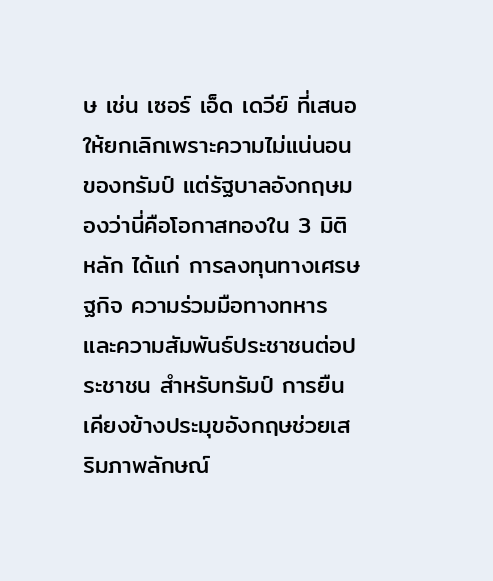ษ เช่น เซอร์ เอ็ด เดวีย์ ที่เสนอให้ยกเลิกเพราะความไม่แน่นอนของทรัมป์ แต่รัฐบาลอังกฤษมองว่านี่คือโอกาสทองใน 3 มิติหลัก ได้แก่ การลงทุนทางเศรษฐกิจ ความร่วมมือทางทหาร และความสัมพันธ์ประชาชนต่อประชาชน สำหรับทรัมป์ การยืนเคียงข้างประมุขอังกฤษช่วยเสริมภาพลักษณ์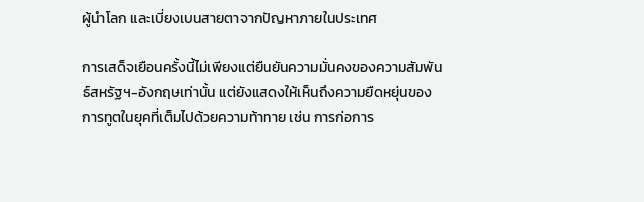ผู้นำโลก และเบี่ยงเบนสายตาจากปัญหาภายในประเทศ

การเสด็จเยือนครั้งนี้ไม่เพียงแต่ยืนยันความมั่นคงของความสัมพันธ์สหรัฐฯ-อังกฤษเท่านั้น แต่ยังแสดงให้เห็นถึงความยืดหยุ่นของการทูตในยุคที่เต็มไปด้วยความท้าทาย เช่น การก่อการ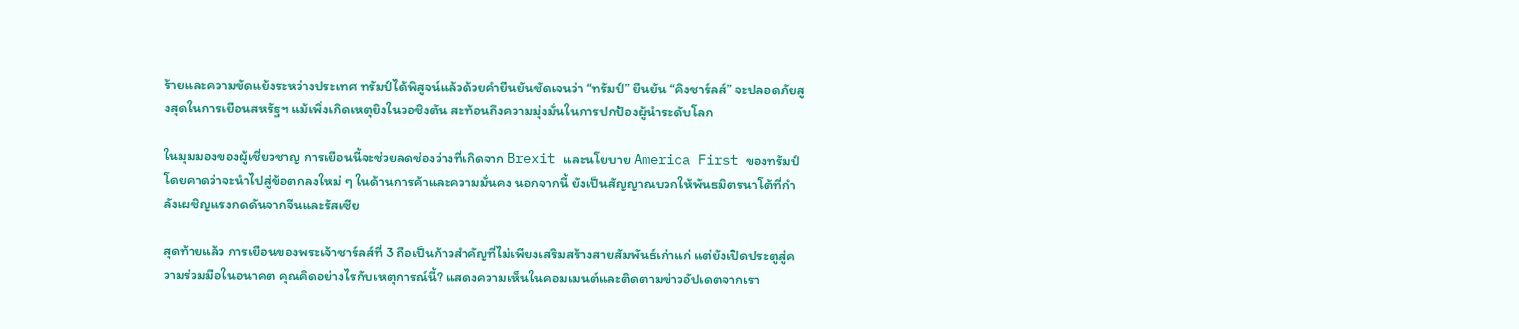ร้ายและความขัดแย้งระหว่างประเทศ ทรัมป์ได้พิสูจน์แล้วด้วยคำยืนยันชัดเจนว่า “ทรัมป์” ยืนยัน “คิงชาร์ลส์” จะปลอดภัยสูงสุดในการเยือนสหรัฐฯ แม้เพิ่งเกิดเหตุยิงในวอชิงตัน สะท้อนถึงความมุ่งมั่นในการปกป้องผู้นำระดับโลก

ในมุมมองของผู้เชี่ยวชาญ การเยือนนี้จะช่วยลดช่องว่างที่เกิดจาก Brexit และนโยบาย America First ของทรัมป์ โดยคาดว่าจะนำไปสู่ข้อตกลงใหม่ ๆ ในด้านการค้าและความมั่นคง นอกจากนี้ ยังเป็นสัญญาณบวกให้พันธมิตรนาโต้ที่กำลังเผชิญแรงกดดันจากจีนและรัสเซีย

สุดท้ายแล้ว การเยือนของพระเจ้าชาร์ลส์ที่ 3 ถือเป็นก้าวสำคัญที่ไม่เพียงเสริมสร้างสายสัมพันธ์เก่าแก่ แต่ยังเปิดประตูสู่ความร่วมมือในอนาคต คุณคิดอย่างไรกับเหตุการณ์นี้? แสดงความเห็นในคอมเมนต์และติดตามข่าวอัปเดตจากเรา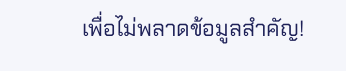เพื่อไม่พลาดข้อมูลสำคัญ!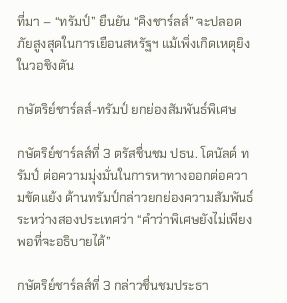ที่มา – “ทรัมป์” ยืนยัน “คิงชาร์ลส์” จะปลอดภัยสูงสุดในการเยือนสหรัฐฯ แม้เพิ่งเกิดเหตุยิงในวอชิงตัน

กษัตริย์ชาร์ลส์-ทรัมป์ ยกย่องสัมพันธ์พิเศษ

กษัตริย์ชาร์ลส์ที่ 3 ตรัสชื่นชม ปธน. โดนัลด์ ทรัมป์ ต่อความมุ่งมั่นในการหาทางออกต่อความขัดแย้ง ด้านทรัมป์กล่าวยกย่องความสัมพันธ์ระหว่างสองประเทศว่า “คำว่าพิเศษยังไม่เพียงพอที่จะอธิบายได้”

กษัตริย์ชาร์ลส์ที่ 3 กล่าวชื่นชมประธา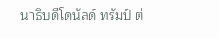นาธิบดีโดนัลด์ ทรัมป์ ต่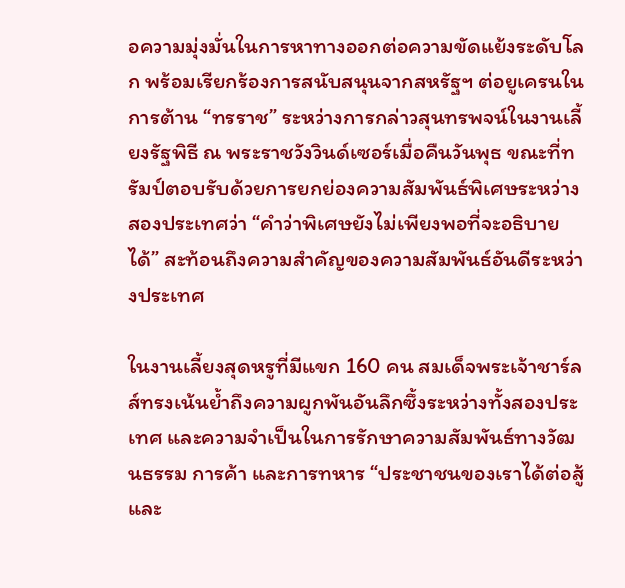อความมุ่งมั่นในการหาทางออกต่อความขัดแย้งระดับโลก พร้อมเรียกร้องการสนับสนุนจากสหรัฐฯ ต่อยูเครนในการต้าน “ทรราช” ระหว่างการกล่าวสุนทรพจน์ในงานเลี้ยงรัฐพิธี ณ พระราชวังวินด์เซอร์เมื่อคืนวันพุธ ขณะที่ทรัมป์ตอบรับด้วยการยกย่องความสัมพันธ์พิเศษระหว่างสองประเทศว่า “คำว่าพิเศษยังไม่เพียงพอที่จะอธิบายได้” สะท้อนถึงความสำคัญของความสัมพันธ์อันดีระหว่างประเทศ

ในงานเลี้ยงสุดหรูที่มีแขก 160 คน สมเด็จพระเจ้าชาร์ลส์ทรงเน้นย้ำถึงความผูกพันอันลึกซึ้งระหว่างทั้งสองประเทศ และความจำเป็นในการรักษาความสัมพันธ์ทางวัฒนธรรม การค้า และการทหาร “ประชาชนของเราได้ต่อสู้และ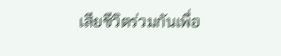เสียชีวิตร่วมกันเพื่อ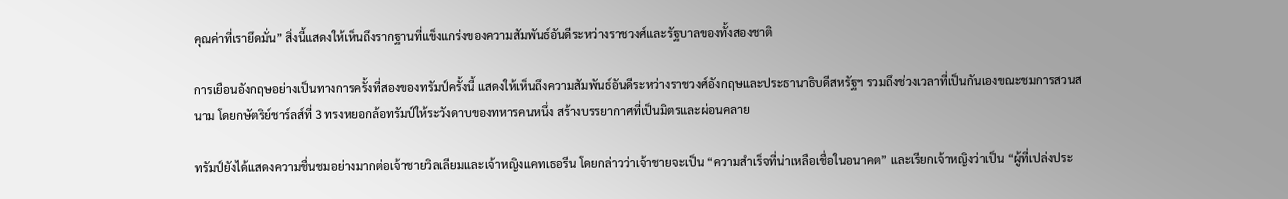คุณค่าที่เรายึดมั่น” สิ่งนี้แสดงให้เห็นถึงรากฐานที่แข็งแกร่งของความสัมพันธ์อันดีระหว่างราชวงศ์และรัฐบาลของทั้งสองชาติ

การเยือนอังกฤษอย่างเป็นทางการครั้งที่สองของทรัมป์ครั้งนี้ แสดงให้เห็นถึงความสัมพันธ์อันดีระหว่างราชวงศ์อังกฤษและประธานาธิบดีสหรัฐฯ รวมถึงช่วงเวลาที่เป็นกันเองขณะชมการสวนสนาม โดยกษัตริย์ชาร์ลส์ที่ 3 ทรงหยอกล้อทรัมป์ให้ระวังดาบของทหารคนหนึ่ง สร้างบรรยากาศที่เป็นมิตรและผ่อนคลาย

ทรัมป์ยังได้แสดงความชื่นชมอย่างมากต่อเจ้าชายวิลเลียมและเจ้าหญิงแคทเธอรีน โดยกล่าวว่าเจ้าชายจะเป็น “ความสำเร็จที่น่าเหลือเชื่อในอนาคต” และเรียกเจ้าหญิงว่าเป็น “ผู้ที่เปล่งประ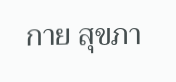กาย สุขภา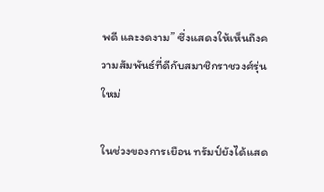พดี และงดงาม” ซึ่งแสดงให้เห็นถึงความสัมพันธ์ที่ดีกับสมาชิกราชวงศ์รุ่นใหม่

ในช่วงของการเยือน ทรัมป์ยังได้แสด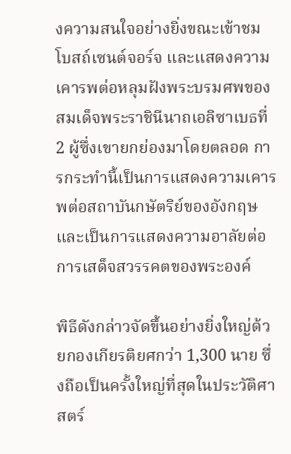งความสนใจอย่างยิ่งขณะเข้าชมโบสถ์เซนต์จอร์จ และแสดงความเคารพต่อหลุมฝังพระบรมศพของสมเด็จพระราชินีนาถเอลิซาเบธที่ 2 ผู้ซึ่งเขายกย่องมาโดยตลอด การกระทำนี้เป็นการแสดงความเคารพต่อสถาบันกษัตริย์ของอังกฤษและเป็นการแสดงความอาลัยต่อการเสด็จสวรรคตของพระองค์

พิธีดังกล่าวจัดขึ้นอย่างยิ่งใหญ่ด้วยกองเกียรติยศกว่า 1,300 นาย ซึ่งถือเป็นครั้งใหญ่ที่สุดในประวัติศาสตร์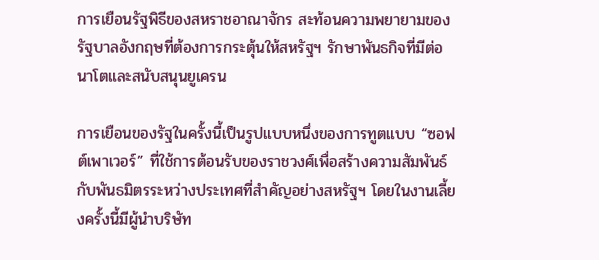การเยือนรัฐพิธีของสหราชอาณาจักร สะท้อนความพยายามของรัฐบาลอังกฤษที่ต้องการกระตุ้นให้สหรัฐฯ รักษาพันธกิจที่มีต่อนาโตและสนับสนุนยูเครน

การเยือนของรัฐในครั้งนี้เป็นรูปแบบหนึ่งของการทูตแบบ “ซอฟต์เพาเวอร์” ที่ใช้การต้อนรับของราชวงศ์เพื่อสร้างความสัมพันธ์กับพันธมิตรระหว่างประเทศที่สำคัญอย่างสหรัฐฯ โดยในงานเลี้ยงครั้งนี้มีผู้นำบริษัท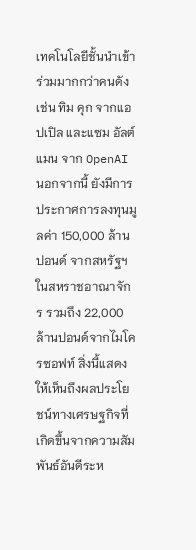เทคโนโลยีชั้นนำเข้าร่วมมากกว่าคนดัง เช่น ทิม คุก จากแอปเปิล และแซม อัลต์แมน จาก OpenAI นอกจากนี้ ยังมีการประกาศการลงทุนมูลค่า 150,000 ล้านปอนด์ จากสหรัฐฯ ในสหราชอาณาจักร รวมถึง 22,000 ล้านปอนด์จากไมโครซอฟท์ สิ่งนี้แสดงให้เห็นถึงผลประโยชน์ทางเศรษฐกิจที่เกิดขึ้นจากความสัมพันธ์อันดีระห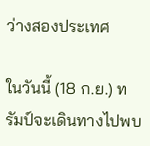ว่างสองประเทศ

ในวันนี้ (18 ก.ย.) ทรัมป์จะเดินทางไปพบ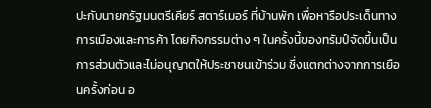ปะกับนายกรัฐมนตรีเคียร์ สตาร์เมอร์ ที่บ้านพัก เพื่อหารือประเด็นทางการเมืองและการค้า โดยกิจกรรมต่าง ๆ ในครั้งนี้ของทรัมป์จัดขึ้นเป็นการส่วนตัวและไม่อนุญาตให้ประชาชนเข้าร่วม ซึ่งแตกต่างจากการเยือนครั้งก่อน อ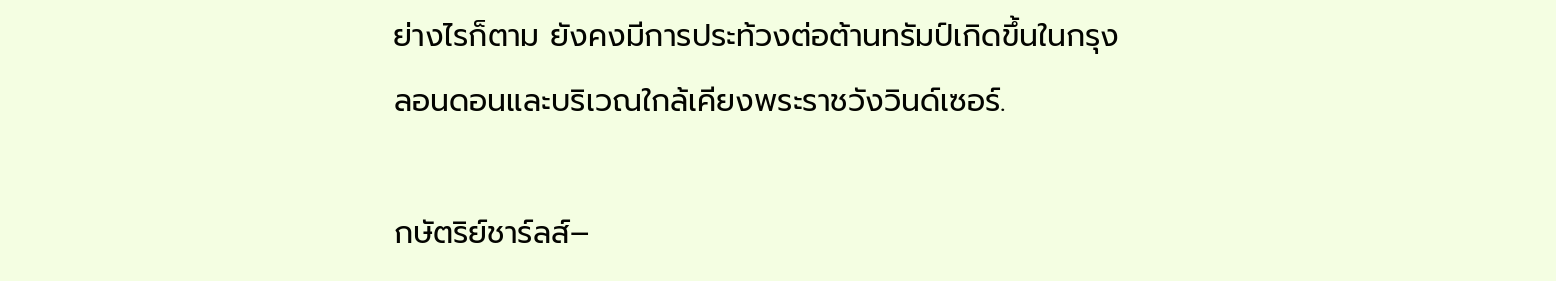ย่างไรก็ตาม ยังคงมีการประท้วงต่อต้านทรัมป์เกิดขึ้นในกรุงลอนดอนและบริเวณใกล้เคียงพระราชวังวินด์เซอร์.

กษัตริย์ชาร์ลส์–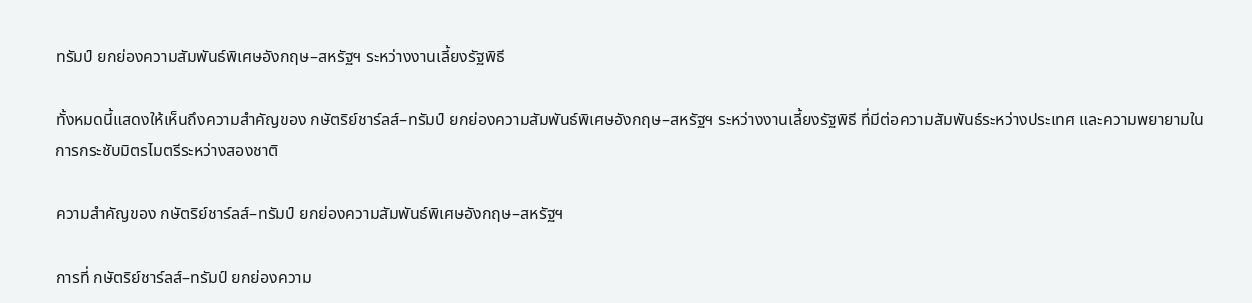ทรัมป์ ยกย่องความสัมพันธ์พิเศษอังกฤษ–สหรัฐฯ ระหว่างงานเลี้ยงรัฐพิธี

ทั้งหมดนี้แสดงให้เห็นถึงความสำคัญของ กษัตริย์ชาร์ลส์–ทรัมป์ ยกย่องความสัมพันธ์พิเศษอังกฤษ–สหรัฐฯ ระหว่างงานเลี้ยงรัฐพิธี ที่มีต่อความสัมพันธ์ระหว่างประเทศ และความพยายามในการกระชับมิตรไมตรีระหว่างสองชาติ

ความสำคัญของ กษัตริย์ชาร์ลส์–ทรัมป์ ยกย่องความสัมพันธ์พิเศษอังกฤษ–สหรัฐฯ

การที่ กษัตริย์ชาร์ลส์–ทรัมป์ ยกย่องความ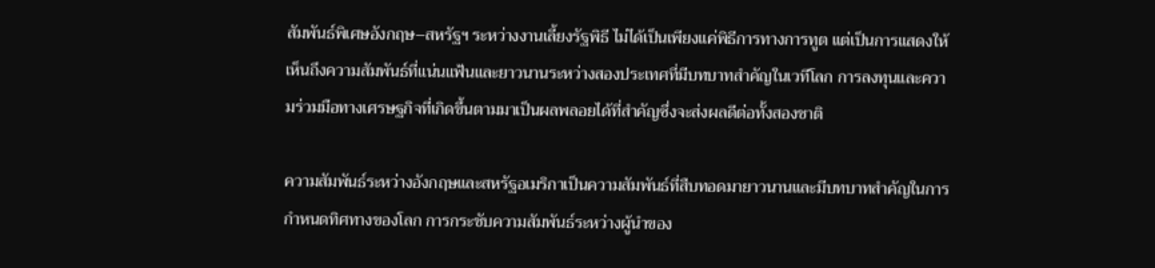สัมพันธ์พิเศษอังกฤษ–สหรัฐฯ ระหว่างงานเลี้ยงรัฐพิธี ไม่ได้เป็นเพียงแค่พิธีการทางการทูต แต่เป็นการแสดงให้เห็นถึงความสัมพันธ์ที่แน่นแฟ้นและยาวนานระหว่างสองประเทศที่มีบทบาทสำคัญในเวทีโลก การลงทุนและความร่วมมือทางเศรษฐกิจที่เกิดขึ้นตามมาเป็นผลพลอยได้ที่สำคัญซึ่งจะส่งผลดีต่อทั้งสองชาติ

ความสัมพันธ์ระหว่างอังกฤษและสหรัฐอเมริกาเป็นความสัมพันธ์ที่สืบทอดมายาวนานและมีบทบาทสำคัญในการกำหนดทิศทางของโลก การกระชับความสัมพันธ์ระหว่างผู้นำของ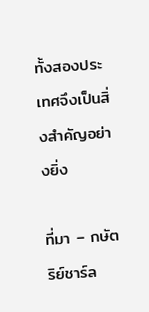ทั้งสองประเทศจึงเป็นสิ่งสำคัญอย่างยิ่ง

ที่มา – กษัตริย์ชาร์ล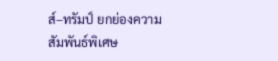ส์–ทรัมป์ ยกย่องความสัมพันธ์พิเศษ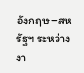อังกฤษ–สหรัฐฯ ระหว่างงา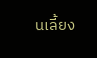นเลี้ยง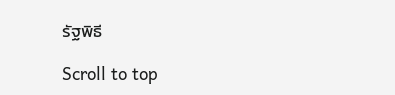รัฐพิธี

Scroll to top